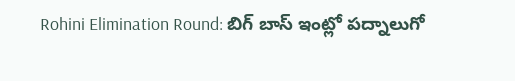Rohini Elimination Round: బిగ్ బాస్ ఇంట్లో పద్నాలుగో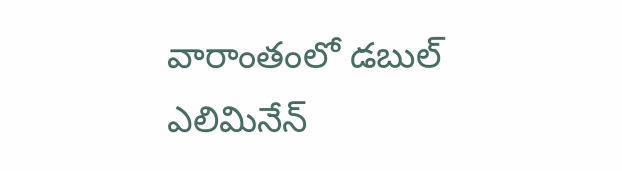వారాంతంలో డబుల్ ఎలిమినేన్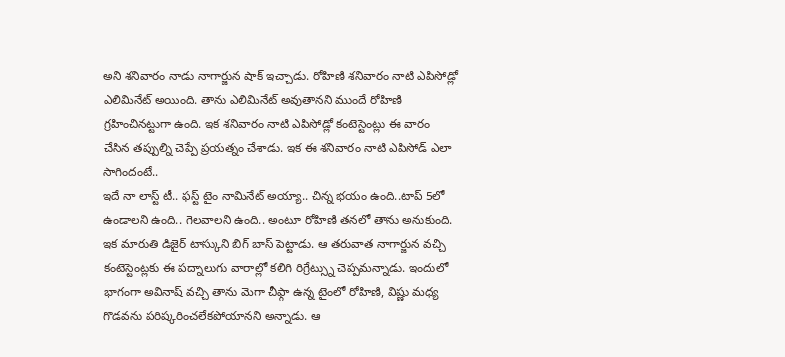అని శనివారం నాడు నాగార్జున షాక్ ఇచ్చాడు. రోహిణి శనివారం నాటి ఎపిసోడ్లో ఎలిమినేట్ అయింది. తాను ఎలిమినేట్ అవుతానని ముందే రోహిణి గ్రహించినట్టుగా ఉంది. ఇక శనివారం నాటి ఎపిసోడ్లో కంటెస్టెంట్లు ఈ వారం చేసిన తప్పుల్ని చెప్పే ప్రయత్నం చేశాడు. ఇక ఈ శనివారం నాటి ఎపిసోడ్ ఎలా సాగిందంటే..
ఇదే నా లాస్ట్ టీ.. ఫస్ట్ టైం నామినేట్ అయ్యా.. చిన్న భయం ఉంది..టాప్ 5లో ఉండాలని ఉంది.. గెలవాలని ఉంది.. అంటూ రోహిణి తనలో తాను అనుకుంది. ఇక మారుతి డిజైర్ టాస్కుని బిగ్ బాస్ పెట్టాడు. ఆ తరువాత నాగార్జున వచ్చి కంటెస్టెంట్లకు ఈ పద్నాలుగు వారాల్లో కలిగి రిగ్రేట్స్ను చెప్పమన్నాడు. ఇందులో భాగంగా అవినాష్ వచ్చి తాను మెగా చీఫ్గా ఉన్న టైంలో రోహిణి, విష్ణు మధ్య గొడవను పరిష్కరించలేకపోయానని అన్నాడు. ఆ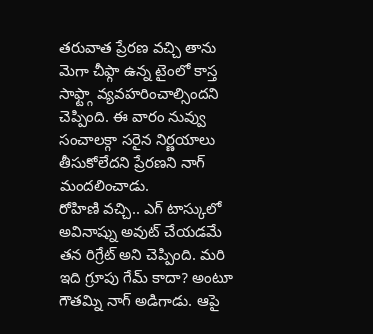తరువాత ప్రేరణ వచ్చి తాను మెగా చీఫ్గా ఉన్న టైంలో కాస్త సాఫ్ట్గా వ్యవహరించాల్సిందని చెప్పింది. ఈ వారం నువ్వు సంచాలక్గా సరైన నిర్ణయాలు తీసుకోలేదని ప్రేరణని నాగ్ మందలించాడు.
రోహిణి వచ్చి.. ఎగ్ టాస్కులో అవినాష్ను అవుట్ చేయడమే తన రిగ్రేట్ అని చెప్పింది. మరి ఇది గ్రూపు గేమ్ కాదా? అంటూ గౌతమ్ని నాగ్ అడిగాడు. ఆపై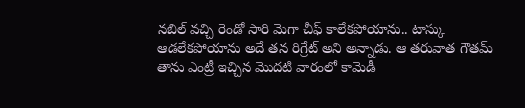నబిల్ వచ్చి రెండో సారి మెగా చీఫ్ కాలేకపోయాను.. టాస్కు ఆడలేకపోయాను అదే తన రిగ్రేట్ అని అన్నాడు. ఆ తరువాత గౌతమ్ తాను ఎంట్రీ ఇచ్చిన మొదటి వారంలో కామెడీ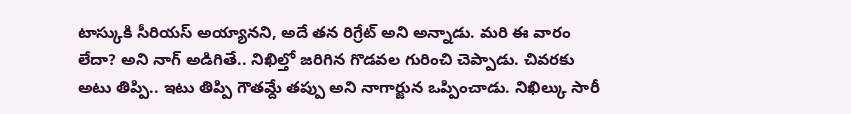టాస్కుకి సీరియస్ అయ్యానని, అదే తన రిగ్రేట్ అని అన్నాడు. మరి ఈ వారం లేదా? అని నాగ్ అడిగితే.. నిఖిల్తో జరిగిన గొడవల గురించి చెప్పాడు. చివరకు అటు తిప్పి.. ఇటు తిప్పి గౌతమ్దే తప్పు అని నాగార్జున ఒప్పించాడు. నిఖిల్కు సారీ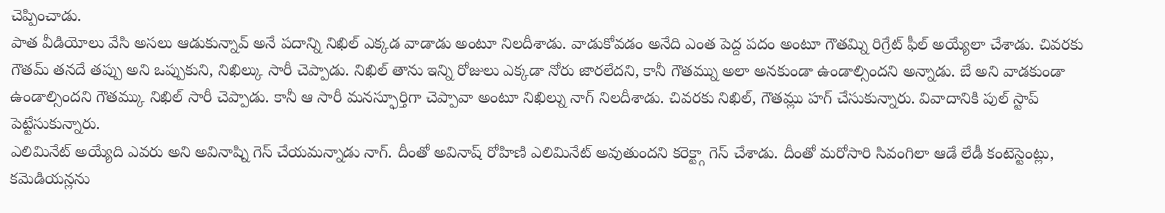చెప్పించాడు.
పాత వీడియోలు వేసి అసలు ఆడుకున్నావ్ అనే పదాన్ని నిఖిల్ ఎక్కడ వాడాడు అంటూ నిలదీశాడు. వాడుకోవడం అనేది ఎంత పెద్ద పదం అంటూ గౌతమ్ని రిగ్రేట్ ఫీల్ అయ్యేలా చేశాడు. చివరకు గౌతమ్ తనదే తప్పు అని ఒప్పుకుని, నిఖిల్కు సారీ చెప్పాడు. నిఖిల్ తాను ఇన్ని రోజులు ఎక్కడా నోరు జారలేదని, కానీ గౌతమ్ను అలా అనకుండా ఉండాల్సిందని అన్నాడు. బే అని వాడకుండా ఉండాల్సిందని గౌతమ్కు నిఖిల్ సారీ చెప్పాడు. కానీ ఆ సారీ మనస్ఫూర్తిగా చెప్పావా అంటూ నిఖిల్ను నాగ్ నిలదీశాడు. చివరకు నిఖిల్, గౌతమ్లు హగ్ చేసుకున్నారు. వివాదానికి పుల్ స్టాప్ పెట్టేసుకున్నారు.
ఎలిమినేట్ అయ్యేది ఎవరు అని అవినాష్ని గెస్ చేయమన్నాడు నాగ్. దీంతో అవినాష్ రోహిణి ఎలిమినేట్ అవుతుందని కరెక్ట్గా గెస్ చేశాడు. దీంతో మరోసారి సివంగిలా ఆడే లేడీ కంటెస్టెంట్లు, కమెడియన్లను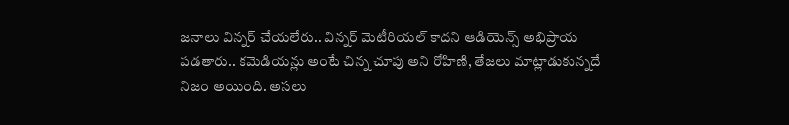జనాలు విన్నర్ చేయలేరు.. విన్నర్ మెటీరియల్ కాదని ఆడియెన్స్ అభిప్రాయ పడతారు.. కమెడియన్లు అంటే చిన్న చూపు అని రోహిణి, తేజలు మాట్లాడుకున్నదే నిజం అయింది. అసలు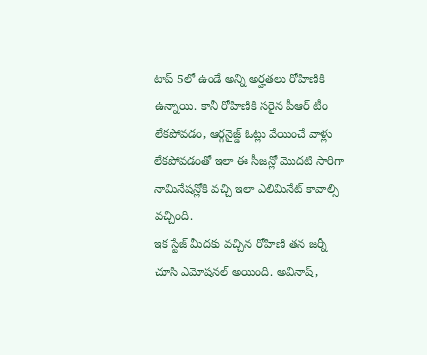టాప్ 5లో ఉండే అన్ని అర్హతలు రోహిణికి ఉన్నాయి. కానీ రోహిణికి సరైన పీఆర్ టీం లేకపోవడం, ఆర్గనైజ్డ్ ఓట్లు వేయించే వాళ్లు లేకపోవడంతో ఇలా ఈ సీజన్లో మొదటి సారిగా నామినేషన్లోకి వచ్చి ఇలా ఎలిమినేట్ కావాల్సి వచ్చింది.
ఇక స్టేజ్ మీదకు వచ్చిన రోహిణి తన జర్నీ చూసి ఎమోషనల్ అయింది. అవినాష్,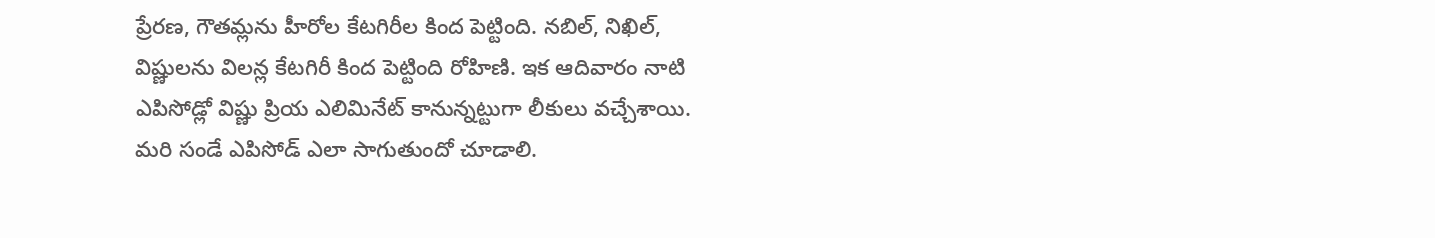ప్రేరణ, గౌతమ్లను హీరోల కేటగిరీల కింద పెట్టింది. నబిల్, నిఖిల్, విష్ణులను విలన్ల కేటగిరీ కింద పెట్టింది రోహిణి. ఇక ఆదివారం నాటి ఎపిసోడ్లో విష్ణు ప్రియ ఎలిమినేట్ కానున్నట్టుగా లీకులు వచ్చేశాయి. మరి సండే ఎపిసోడ్ ఎలా సాగుతుందో చూడాలి.